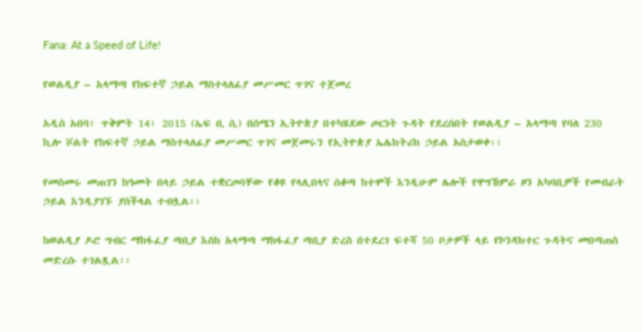Fana: At a Speed of Life!

የወልዲያ – አላማጣ የከፍተኛ ኃይል ማስተላለፊያ መሥመር ጥገና ተጀመረ

አዲስ አበባ፣ ጥቅምት 14፣ 2015 (ኤፍ ቢ ሲ) በሰሜን ኢትዮጵያ በተካሄደው ጦርነት ጉዳት የደረሰበት የወልዲያ – አላማጣ የባለ 230 ኪሎ ቮልት የከፍተኛ ኃይል ማስተላለፊያ መሥመር ጥገና መጀመሩን የኢትዮጵያ ኤሌክትሪክ ኃይል አስታወቀ፡፡

የመስመሩ መጠገን ከዓመት በላይ ኃይል ተቋርጦባቸው የቆዩ የላሊበላና ሰቆጣ ከተሞች እንዲሁም ሌሎች የዋግኸምራ ዞን አካባቢዎች የመብራት ኃይል እንዲያገኙ ያስችላል ተብሏል፡፡

ከወልዲያ ዶሮ ግብር ማከፋፈያ ጣቢያ እስከ አላማጣ ማከፋፈያ ጣቢያ ድረስ በተደረገ ፍተሻ 50 ቦታዎች ላይ የኮንዳክተር ጉዳትና መበጣጠስ መድረሱ ተገልጿል፡፡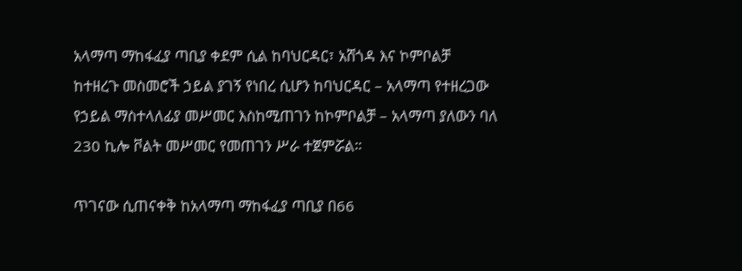አላማጣ ማከፋፈያ ጣቢያ ቀደም ሲል ከባህርዳር፣ አሸጎዳ እና ኮምቦልቻ ከተዘረጉ መስመሮች ኃይል ያገኝ የነበረ ሲሆን ከባህርዳር – አላማጣ የተዘረጋው የኃይል ማስተላለፊያ መሥመር እስከሚጠገን ከኮምቦልቻ – አላማጣ ያለውን ባለ 230 ኪሎ ቮልት መሥመር የመጠገን ሥራ ተጀምሯል።

ጥገናው ሲጠናቀቅ ከአላማጣ ማከፋፈያ ጣቢያ በ66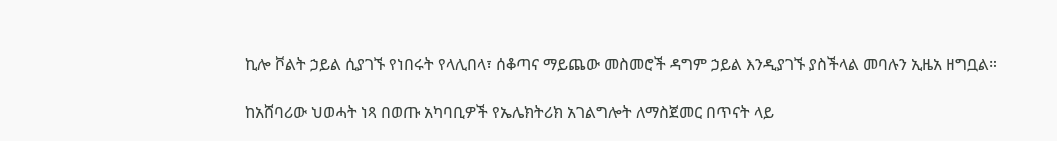ኪሎ ቮልት ኃይል ሲያገኙ የነበሩት የላሊበላ፣ ሰቆጣና ማይጨው መስመሮች ዳግም ኃይል እንዲያገኙ ያስችላል መባሉን ኢዜአ ዘግቧል።

ከአሸባሪው ህወሓት ነጻ በወጡ አካባቢዎች የኤሌክትሪክ አገልግሎት ለማስጀመር በጥናት ላይ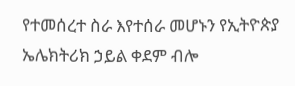የተመሰረተ ስራ እየተሰራ መሆኑን የኢትዮጵያ ኤሌክትሪክ ኃይል ቀደም ብሎ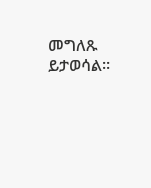መግለጹ ይታወሳል።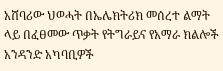አሸባሪው ህወሓት በኤሌክትሪክ መሰረተ ልማት ላይ በፈፀመው ጥቃት የትግራይና የአማራ ክልሎች አንዳንድ አካባቢዎች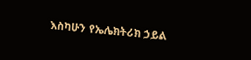እስካሁን የኤሌክትሪክ ኃይል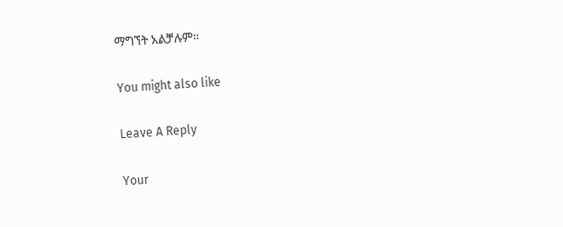ማግኘት አልቻሉም።

You might also like

Leave A Reply

Your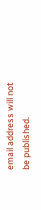email address will not be published.